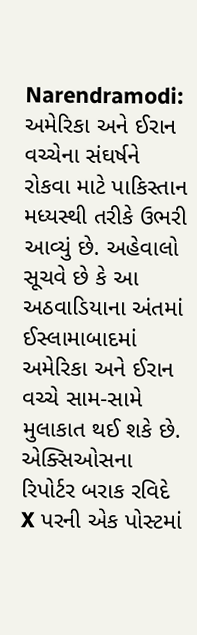Narendramodi: અમેરિકા અને ઈરાન વચ્ચેના સંઘર્ષને રોકવા માટે પાકિસ્તાન મધ્યસ્થી તરીકે ઉભરી આવ્યું છે. અહેવાલો સૂચવે છે કે આ અઠવાડિયાના અંતમાં ઈસ્લામાબાદમાં અમેરિકા અને ઈરાન વચ્ચે સામ-સામે મુલાકાત થઈ શકે છે. એક્સિઓસના રિપોર્ટર બરાક રવિદે X પરની એક પોસ્ટમાં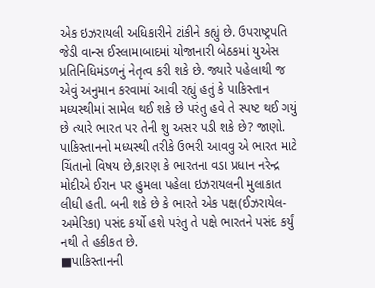એક ઇઝરાયલી અધિકારીને ટાંકીને કહ્યું છે. ઉપરાષ્ટ્રપતિ જેડી વાન્સ ઈસ્લામાબાદમાં યોજાનારી બેઠકમાં યુએસ પ્રતિનિધિમંડળનું નેતૃત્વ કરી શકે છે. જ્યારે પહેલાથી જ એવું અનુમાન કરવામાં આવી રહ્યું હતું કે પાકિસ્તાન મધ્યસ્થીમાં સામેલ થઈ શકે છે પરંતુ હવે તે સ્પષ્ટ થઈ ગયું છે ત્યારે ભારત પર તેની શુ અસર પડી શકે છે? જાણો.
પાકિસ્તાનનો મધ્યસ્થી તરીકે ઉભરી આવવુ એ ભારત માટે ચિંતાનો વિષય છે,કારણ કે ભારતના વડા પ્રધાન નરેન્દ્ર મોદીએ ઈરાન પર હુમલા પહેલા ઇઝરાયલની મુલાકાત લીધી હતી. બની શકે છે કે ભારતે એક પક્ષ(ઈઝરાયેલ-અમેરિકા) પસંદ કર્યો હશે પરંતુ તે પક્ષે ભારતને પસંદ કર્યું નથી તે હકીકત છે.
■પાકિસ્તાનની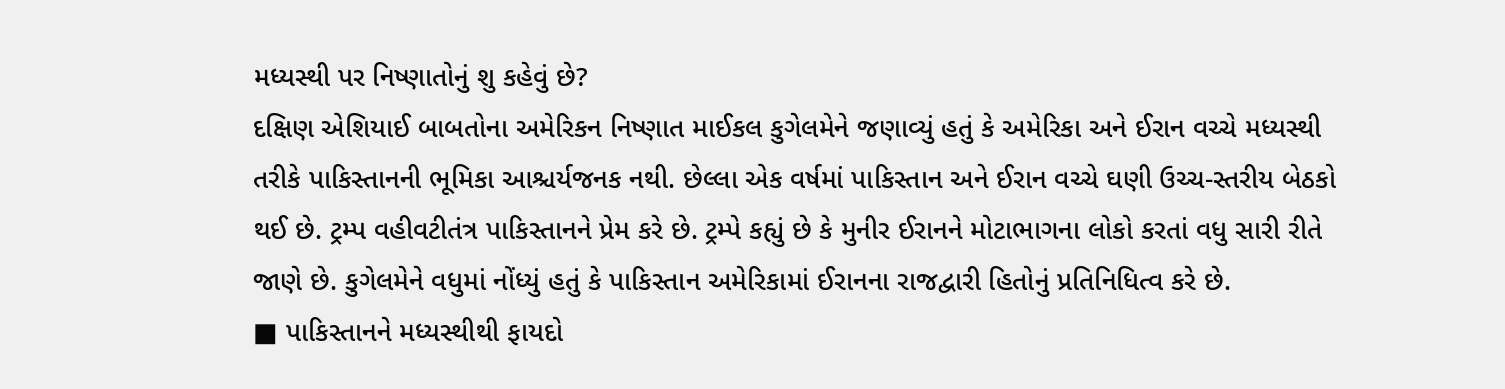મધ્યસ્થી પર નિષ્ણાતોનું શુ કહેવું છે?
દક્ષિણ એશિયાઈ બાબતોના અમેરિકન નિષ્ણાત માઈકલ કુગેલમેને જણાવ્યું હતું કે અમેરિકા અને ઈરાન વચ્ચે મધ્યસ્થી તરીકે પાકિસ્તાનની ભૂમિકા આશ્ચર્યજનક નથી. છેલ્લા એક વર્ષમાં પાકિસ્તાન અને ઈરાન વચ્ચે ઘણી ઉચ્ચ-સ્તરીય બેઠકો થઈ છે. ટ્રમ્પ વહીવટીતંત્ર પાકિસ્તાનને પ્રેમ કરે છે. ટ્રમ્પે કહ્યું છે કે મુનીર ઈરાનને મોટાભાગના લોકો કરતાં વધુ સારી રીતે જાણે છે. કુગેલમેને વધુમાં નોંધ્યું હતું કે પાકિસ્તાન અમેરિકામાં ઈરાનના રાજદ્વારી હિતોનું પ્રતિનિધિત્વ કરે છે.
■ પાકિસ્તાનને મધ્યસ્થીથી ફાયદો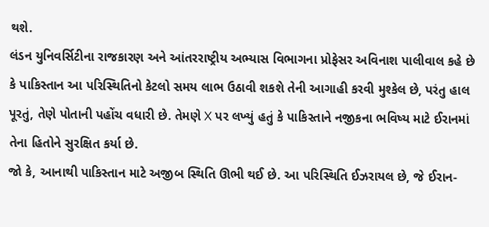થશે.
લંડન યુનિવર્સિટીના રાજકારણ અને આંતરરાષ્ટ્રીય અભ્યાસ વિભાગના પ્રોફેસર અવિનાશ પાલીવાલ કહે છે કે પાકિસ્તાન આ પરિસ્થિતિનો કેટલો સમય લાભ ઉઠાવી શકશે તેની આગાહી કરવી મુશ્કેલ છે, પરંતુ હાલ પૂરતું, તેણે પોતાની પહોંચ વધારી છે. તેમણે X પર લખ્યું હતું કે પાકિસ્તાને નજીકના ભવિષ્ય માટે ઈરાનમાં તેના હિતોને સુરક્ષિત કર્યા છે.
જો કે, આનાથી પાકિસ્તાન માટે અજીબ સ્થિતિ ઊભી થઈ છે. આ પરિસ્થિતિ ઈઝરાયલ છે, જે ઈરાન-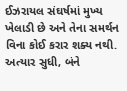ઈઝરાયલ સંઘર્ષમાં મુખ્ય ખેલાડી છે અને તેના સમર્થન વિના કોઈ કરાર શક્ય નથી. અત્યાર સુધી, બંને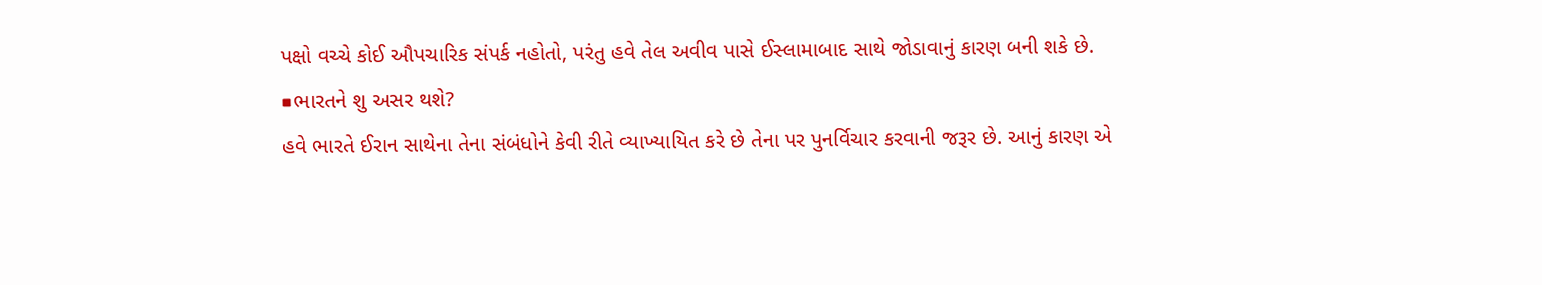પક્ષો વચ્ચે કોઈ ઔપચારિક સંપર્ક નહોતો, પરંતુ હવે તેલ અવીવ પાસે ઈસ્લામાબાદ સાથે જોડાવાનું કારણ બની શકે છે.
■ભારતને શુ અસર થશે?
હવે ભારતે ઈરાન સાથેના તેના સંબંધોને કેવી રીતે વ્યાખ્યાયિત કરે છે તેના પર પુનર્વિચાર કરવાની જરૂર છે. આનું કારણ એ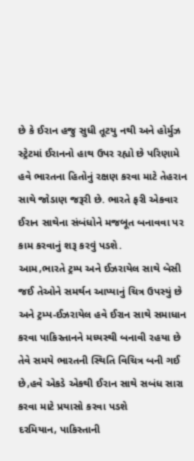છે કે ઈરાન હજુ સુધી તૂટયુ નથી અને હોર્મુઝ સ્ટ્રેટમાં ઈરાનનો હાથ ઉપર રહ્યો છે પરિણામે હવે ભારતના હિતોનું રક્ષણ કરવા માટે તેહરાન સાથે જોડાણ જરૂરી છે. ભારતે ફરી એકવાર ઈરાન સાથેના સંબંધોને મજબૂત બનાવવા પર કામ કરવાનું શરૂ કરવું પડશે.
આમ,ભારતે ટ્રમ્પ અને ઈઝરાયેલ સાથે બેસી જઈ તેઓને સમર્થન આપ્યાનું ચિત્ર ઉપસ્યું છે અને ટ્રમ્પ-ઈઝરાયેલ હવે ઈરાન સાથે સમાધાન કરવા પાકિસ્તાનને મધ્યસ્થી બનાવી રહયા છે તેવે સમયે ભારતની સ્થિતિ વિચિત્ર બની ગઈ છે,હવે એકડે એકથી ઈરાન સાથે સબંધ સારા કરવા માટે પ્રયાસો કરવા પડશે
દરમિયાન, પાકિસ્તાની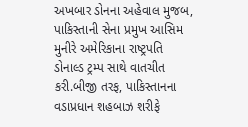અખબાર ડોનના અહેવાલ મુજબ, પાકિસ્તાની સેના પ્રમુખ આસિમ મુનીરે અમેરિકાના રાષ્ટ્રપતિ ડોનાલ્ડ ટ્રમ્પ સાથે વાતચીત કરી.બીજી તરફ, પાકિસ્તાનના વડાપ્રધાન શહબાઝ શરીફે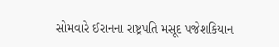સોમવારે ઈરાનના રાષ્ટ્રપતિ મસૂદ પજેશકિયાન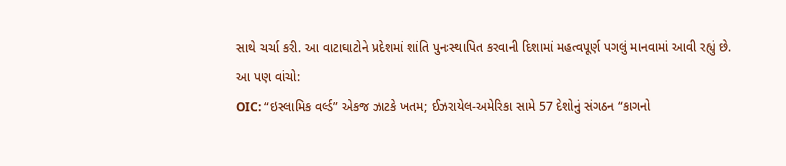સાથે ચર્ચા કરી. આ વાટાઘાટોને પ્રદેશમાં શાંતિ પુનઃસ્થાપિત કરવાની દિશામાં મહત્વપૂર્ણ પગલું માનવામાં આવી રહ્યું છે.
આ પણ વાંચો:
OIC: “ઇસ્લામિક વર્લ્ડ” એકજ ઝાટકે ખતમ; ઈઝરાયેલ-અમેરિકા સામે 57 દેશોનું સંગઠન “કાગનો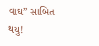વાઘ” સાબિત થયુ!